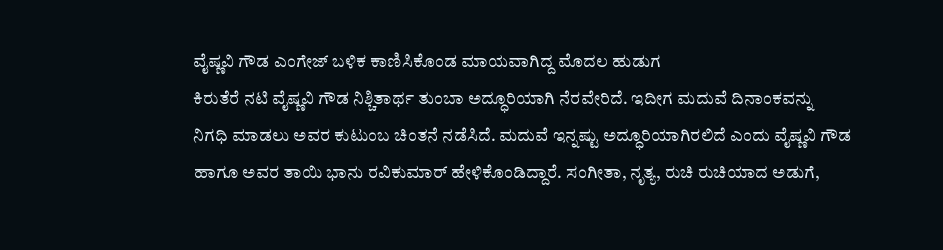ವೈಷ್ಣವಿ ಗೌಡ ಎಂಗೇಜ್ ಬಳಿಕ ಕಾಣಿಸಿಕೊಂಡ ಮಾಯವಾಗಿದ್ದ ಮೊದಲ ಹುಡುಗ
ಕಿರುತೆರೆ ನಟಿ ವೈಷ್ಣವಿ ಗೌಡ ನಿಶ್ಚಿತಾರ್ಥ ತುಂಬಾ ಅದ್ಧೂರಿಯಾಗಿ ನೆರವೇರಿದೆ. ಇದೀಗ ಮದುವೆ ದಿನಾಂಕವನ್ನು ನಿಗಧಿ ಮಾಡಲು ಅವರ ಕುಟುಂಬ ಚಿಂತನೆ ನಡೆಸಿದೆ. ಮದುವೆ ಇನ್ನಷ್ಟು ಅದ್ಧೂರಿಯಾಗಿರಲಿದೆ ಎಂದು ವೈಷ್ಣವಿ ಗೌಡ ಹಾಗೂ ಅವರ ತಾಯಿ ಭಾನು ರವಿಕುಮಾರ್ ಹೇಳಿಕೊಂಡಿದ್ದಾರೆ. ಸಂಗೀತಾ, ನೃತ್ಯ, ರುಚಿ ರುಚಿಯಾದ ಅಡುಗೆ,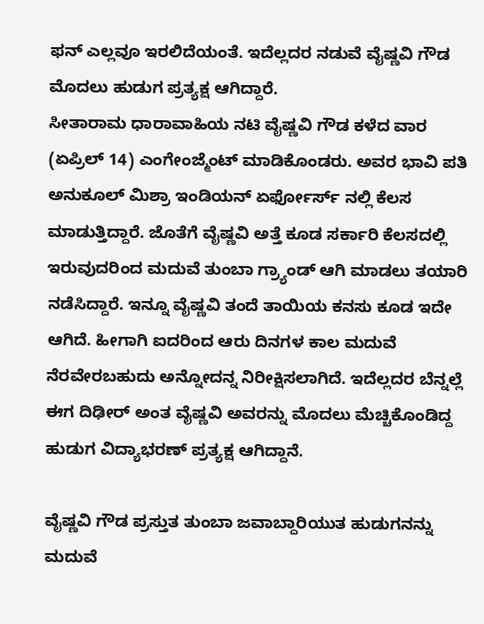ಫನ್ ಎಲ್ಲವೂ ಇರಲಿದೆಯಂತೆ. ಇದೆಲ್ಲದರ ನಡುವೆ ವೈಷ್ಣವಿ ಗೌಡ ಮೊದಲು ಹುಡುಗ ಪ್ರತ್ಯಕ್ಷ ಆಗಿದ್ದಾರೆ.
ಸೀತಾರಾಮ ಧಾರಾವಾಹಿಯ ನಟಿ ವೈಷ್ಣವಿ ಗೌಡ ಕಳೆದ ವಾರ (ಏಪ್ರಿಲ್ 14) ಎಂಗೇಂಜ್ಮೆಂಟ್ ಮಾಡಿಕೊಂಡರು. ಅವರ ಭಾವಿ ಪತಿ ಅನುಕೂಲ್ ಮಿಶ್ರಾ ಇಂಡಿಯನ್ ಏರ್ಫೋರ್ಸ್ ನಲ್ಲಿ ಕೆಲಸ ಮಾಡುತ್ತಿದ್ದಾರೆ. ಜೊತೆಗೆ ವೈಷ್ಣವಿ ಅತ್ತೆ ಕೂಡ ಸರ್ಕಾರಿ ಕೆಲಸದಲ್ಲಿ ಇರುವುದರಿಂದ ಮದುವೆ ತುಂಬಾ ಗ್ರ್ಯಾಂಡ್ ಆಗಿ ಮಾಡಲು ತಯಾರಿ ನಡೆಸಿದ್ದಾರೆ. ಇನ್ನೂ ವೈಷ್ಣವಿ ತಂದೆ ತಾಯಿಯ ಕನಸು ಕೂಡ ಇದೇ ಆಗಿದೆ. ಹೀಗಾಗಿ ಐದರಿಂದ ಆರು ದಿನಗಳ ಕಾಲ ಮದುವೆ ನೆರವೇರಬಹುದು ಅನ್ನೋದನ್ನ ನಿರೀಕ್ಷಿಸಲಾಗಿದೆ. ಇದೆಲ್ಲದರ ಬೆನ್ನಲ್ಲೆ ಈಗ ದಿಢೀರ್ ಅಂತ ವೈಷ್ಣವಿ ಅವರನ್ನು ಮೊದಲು ಮೆಚ್ಚಿಕೊಂಡಿದ್ದ ಹುಡುಗ ವಿದ್ಯಾಭರಣ್ ಪ್ರತ್ಯಕ್ಷ ಆಗಿದ್ದಾನೆ.

ವೈಷ್ಣವಿ ಗೌಡ ಪ್ರಸ್ತುತ ತುಂಬಾ ಜವಾಬ್ದಾರಿಯುತ ಹುಡುಗನನ್ನು ಮದುವೆ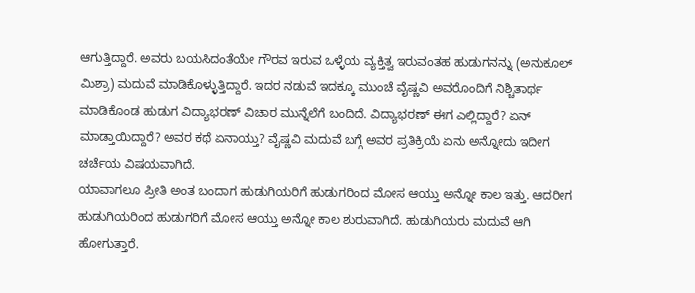ಆಗುತ್ತಿದ್ದಾರೆ. ಅವರು ಬಯಸಿದಂತೆಯೇ ಗೌರವ ಇರುವ ಒಳ್ಳೆಯ ವ್ಯಕ್ತಿತ್ವ ಇರುವಂತಹ ಹುಡುಗನನ್ನು (ಅನುಕೂಲ್ ಮಿಶ್ರಾ) ಮದುವೆ ಮಾಡಿಕೊಳ್ಳುತ್ತಿದ್ದಾರೆ. ಇದರ ನಡುವೆ ಇದಕ್ಕೂ ಮುಂಚೆ ವೈಷ್ಣವಿ ಅವರೊಂದಿಗೆ ನಿಶ್ಚಿತಾರ್ಥ ಮಾಡಿಕೊಂಡ ಹುಡುಗ ವಿದ್ಯಾಭರಣ್ ವಿಚಾರ ಮುನ್ನೆಲೆಗೆ ಬಂದಿದೆ. ವಿದ್ಯಾಭರಣ್ ಈಗ ಎಲ್ಲಿದ್ದಾರೆ? ಏನ್ ಮಾಡ್ತಾಯಿದ್ದಾರೆ? ಅವರ ಕಥೆ ಏನಾಯ್ತು? ವೈಷ್ಣವಿ ಮದುವೆ ಬಗ್ಗೆ ಅವರ ಪ್ರತಿಕ್ರಿಯೆ ಏನು ಅನ್ನೋದು ಇದೀಗ ಚರ್ಚೆಯ ವಿಷಯವಾಗಿದೆ.
ಯಾವಾಗಲೂ ಪ್ರೀತಿ ಅಂತ ಬಂದಾಗ ಹುಡುಗಿಯರಿಗೆ ಹುಡುಗರಿಂದ ಮೋಸ ಆಯ್ತು ಅನ್ನೋ ಕಾಲ ಇತ್ತು. ಆದರೀಗ ಹುಡುಗಿಯರಿಂದ ಹುಡುಗರಿಗೆ ಮೋಸ ಆಯ್ತು ಅನ್ನೋ ಕಾಲ ಶುರುವಾಗಿದೆ. ಹುಡುಗಿಯರು ಮದುವೆ ಆಗಿ ಹೋಗುತ್ತಾರೆ.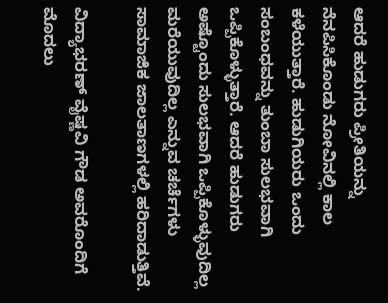ಆದರೆ ಹುಡುಗರು ಪ್ರೀತಿಯನ್ನು ನೆನಪಿಸಿಕೊಂಡು ನೋವಿನಲ್ಲಿ ಕಾಲ ಕಳೆಯುತ್ತಾರೆ. ಹುಡುಗಿಯರು ಒಂದು ಸಂಬಂಧವನ್ನು ತುಂಬಾ ಸುಲಭವಾಗಿ ಒಪ್ಪಿಕೊಳ್ಳುತ್ತಾರೆ. ಆದರೆ ಹುಡುಗರು ಅಷ್ಟೊಂದು ಸುಲಭವಾಗಿ ಒಪ್ಪಿಕೊಳ್ಳುವುದಿಲ್ಲ ಮರೆಯುವುದಿಲ್ಲ ಎನ್ನುವ ಚರ್ಚೆಗಳು ಸಾಮಾಜಿಕ ಜಾಲತಾಣಗಳಲ್ಲಿ ಹರಿದಾಡುತ್ತಿವೆ.

ವಿದ್ಯಾಭರಣ್ ವೈಷ್ಣವಿ ಗೌಡ ಅವರೊಂದಿಗೆ ಮೊದಲು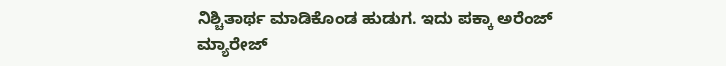ನಿಶ್ಚಿತಾರ್ಥ ಮಾಡಿಕೊಂಡ ಹುಡುಗ. ಇದು ಪಕ್ಕಾ ಅರೆಂಜ್ ಮ್ಯಾರೇಜ್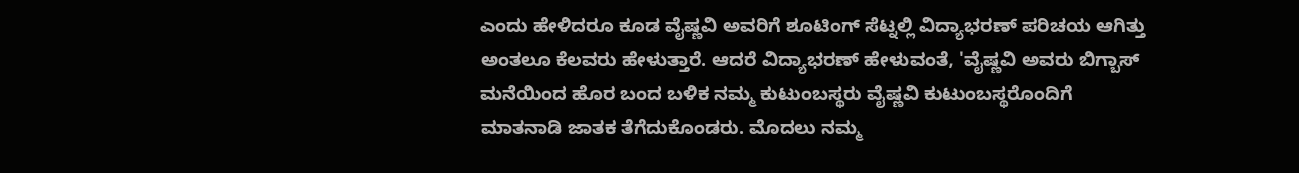ಎಂದು ಹೇಳಿದರೂ ಕೂಡ ವೈಷ್ಣವಿ ಅವರಿಗೆ ಶೂಟಿಂಗ್ ಸೆಟ್ನಲ್ಲಿ ವಿದ್ಯಾಭರಣ್ ಪರಿಚಯ ಆಗಿತ್ತು ಅಂತಲೂ ಕೆಲವರು ಹೇಳುತ್ತಾರೆ. ಆದರೆ ವಿದ್ಯಾಭರಣ್ ಹೇಳುವಂತೆ, 'ವೈಷ್ಣವಿ ಅವರು ಬಿಗ್ಬಾಸ್ ಮನೆಯಿಂದ ಹೊರ ಬಂದ ಬಳಿಕ ನಮ್ಮ ಕುಟುಂಬಸ್ಥರು ವೈಷ್ಣವಿ ಕುಟುಂಬಸ್ಥರೊಂದಿಗೆ ಮಾತನಾಡಿ ಜಾತಕ ತೆಗೆದುಕೊಂಡರು. ಮೊದಲು ನಮ್ಮ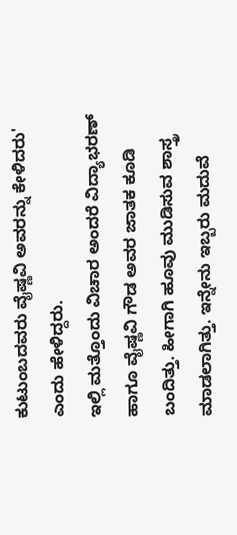ಕುಟುಂಬದವರು ವೈಷ್ಣವಿ ಅವರನ್ನು ಕೇಳಿದರು' ಎಂದು ಹೇಳಿದ್ದರು.
ಇಲ್ಲಿ ಮತ್ತೊಂದು ವಿಚಾರ ಅಂದರೆ ವಿದ್ಯಾಭರಣ್ ಹಾಗೂ ವೈಷ್ಣವಿ ಗೌಡ ಅವರ ಜಾತಕ ಕೂಡಿ ಬಂದಿತ್ತು. ಹೀಗಾಗಿ ಹೂವು ಮುಡಿಸುವ ಶಾಸ್ತ್ರ ಮಾಡಲಾಗಿತ್ತು. ಇನ್ನೇನು ಇಬ್ಬರು ಮದುವೆ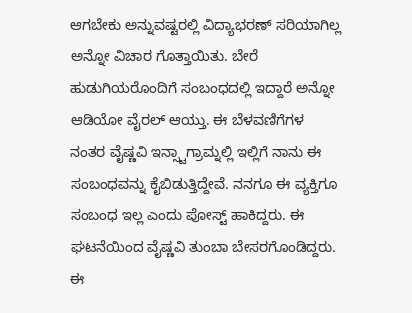ಆಗಬೇಕು ಅನ್ನುವಷ್ಟರಲ್ಲಿ ವಿದ್ಯಾಭರಣ್ ಸರಿಯಾಗಿಲ್ಲ ಅನ್ನೋ ವಿಚಾರ ಗೊತ್ತಾಯಿತು. ಬೇರೆ ಹುಡುಗಿಯರೊಂದಿಗೆ ಸಂಬಂಧದಲ್ಲಿ ಇದ್ದಾರೆ ಅನ್ನೋ ಆಡಿಯೋ ವೈರಲ್ ಆಯ್ತು. ಈ ಬೆಳವಣಿಗೆಗಳ ನಂತರ ವೈಷ್ಣವಿ ಇನ್ಸ್ಟಾಗ್ರಾಮ್ನಲ್ಲಿ ಇಲ್ಲಿಗೆ ನಾನು ಈ ಸಂಬಂಧವನ್ನು ಕೈಬಿಡುತ್ತಿದ್ದೇವೆ. ನನಗೂ ಈ ವ್ಯಕ್ತಿಗೂ ಸಂಬಂಧ ಇಲ್ಲ ಎಂದು ಪೋಸ್ಟ್ ಹಾಕಿದ್ದರು. ಈ ಘಟನೆಯಿಂದ ವೈಷ್ಣವಿ ತುಂಬಾ ಬೇಸರಗೊಂಡಿದ್ದರು.
ಈ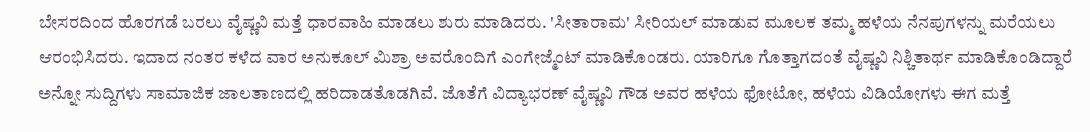ಬೇಸರದಿಂದ ಹೊರಗಡೆ ಬರಲು ವೈಷ್ಣವಿ ಮತ್ತೆ ಧಾರವಾಹಿ ಮಾಡಲು ಶುರು ಮಾಡಿದರು. 'ಸೀತಾರಾಮ' ಸೀರಿಯಲ್ ಮಾಡುವ ಮೂಲಕ ತಮ್ಮ ಹಳೆಯ ನೆನಪುಗಳನ್ನು ಮರೆಯಲು ಆರಂಭಿಸಿದರು. ಇದಾದ ನಂತರ ಕಳೆದ ವಾರ ಅನುಕೂಲ್ ಮಿಶ್ರಾ ಅವರೊಂದಿಗೆ ಎಂಗೇಜ್ಮೆಂಟ್ ಮಾಡಿಕೊಂಡರು. ಯಾರಿಗೂ ಗೊತ್ತಾಗದಂತೆ ವೈಷ್ಣವಿ ನಿಶ್ಚಿತಾರ್ಥ ಮಾಡಿಕೊಂಡಿದ್ದಾರೆ ಅನ್ನೋ ಸುದ್ದಿಗಳು ಸಾಮಾಜಿಕ ಜಾಲತಾಣದಲ್ಲಿ ಹರಿದಾಡತೊಡಗಿವೆ. ಜೊತೆಗೆ ವಿದ್ಯಾಭರಣ್ ವೈಷ್ಣವಿ ಗೌಡ ಅವರ ಹಳೆಯ ಫೋಟೋ, ಹಳೆಯ ವಿಡಿಯೋಗಳು ಈಗ ಮತ್ತೆ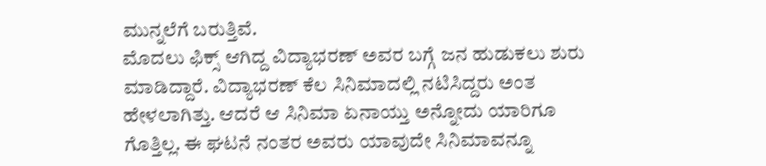ಮುನ್ನಲೆಗೆ ಬರುತ್ತಿವೆ.
ಮೊದಲು ಫಿಕ್ಸ್ ಆಗಿದ್ದ ವಿದ್ಯಾಭರಣ್ ಅವರ ಬಗ್ಗೆ ಜನ ಹುಡುಕಲು ಶುರು ಮಾಡಿದ್ದಾರೆ. ವಿದ್ಯಾಭರಣ್ ಕೆಲ ಸಿನಿಮಾದಲ್ಲಿ ನಟಿಸಿದ್ದರು ಅಂತ ಹೇಳಲಾಗಿತ್ತು. ಆದರೆ ಆ ಸಿನಿಮಾ ಏನಾಯ್ತು ಅನ್ನೋದು ಯಾರಿಗೂ ಗೊತ್ತಿಲ್ಲ. ಈ ಘಟನೆ ನಂತರ ಅವರು ಯಾವುದೇ ಸಿನಿಮಾವನ್ನೂ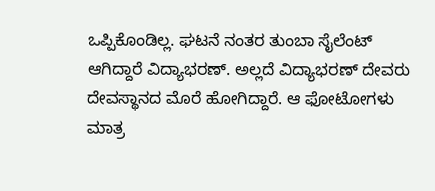ಒಪ್ಪಿಕೊಂಡಿಲ್ಲ. ಘಟನೆ ನಂತರ ತುಂಬಾ ಸೈಲೆಂಟ್ ಆಗಿದ್ದಾರೆ ವಿದ್ಯಾಭರಣ್. ಅಲ್ಲದೆ ವಿದ್ಯಾಭರಣ್ ದೇವರು ದೇವಸ್ಥಾನದ ಮೊರೆ ಹೋಗಿದ್ದಾರೆ. ಆ ಫೋಟೋಗಳು ಮಾತ್ರ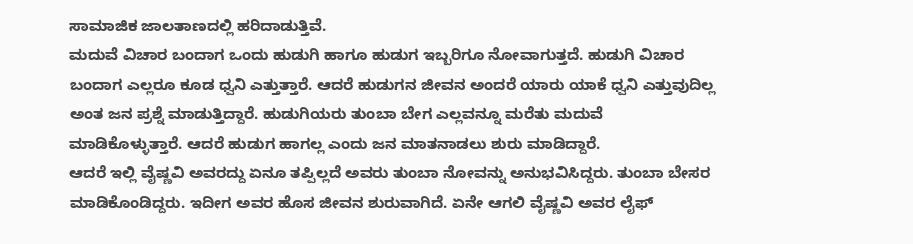ಸಾಮಾಜಿಕ ಜಾಲತಾಣದಲ್ಲಿ ಹರಿದಾಡುತ್ತಿವೆ.
ಮದುವೆ ವಿಚಾರ ಬಂದಾಗ ಒಂದು ಹುಡುಗಿ ಹಾಗೂ ಹುಡುಗ ಇಬ್ಬರಿಗೂ ನೋವಾಗುತ್ತದೆ. ಹುಡುಗಿ ವಿಚಾರ ಬಂದಾಗ ಎಲ್ಲರೂ ಕೂಡ ಧ್ವನಿ ಎತ್ತುತ್ತಾರೆ. ಆದರೆ ಹುಡುಗನ ಜೀವನ ಅಂದರೆ ಯಾರು ಯಾಕೆ ಧ್ವನಿ ಎತ್ತುವುದಿಲ್ಲ ಅಂತ ಜನ ಪ್ರಶ್ನೆ ಮಾಡುತ್ತಿದ್ದಾರೆ. ಹುಡುಗಿಯರು ತುಂಬಾ ಬೇಗ ಎಲ್ಲವನ್ನೂ ಮರೆತು ಮದುವೆ ಮಾಡಿಕೊಳ್ಳುತ್ತಾರೆ. ಆದರೆ ಹುಡುಗ ಹಾಗಲ್ಲ ಎಂದು ಜನ ಮಾತನಾಡಲು ಶುರು ಮಾಡಿದ್ದಾರೆ.
ಆದರೆ ಇಲ್ಲಿ ವೈಷ್ಣವಿ ಅವರದ್ದು ಏನೂ ತಪ್ಪಿಲ್ಲದೆ ಅವರು ತುಂಬಾ ನೋವನ್ನು ಅನುಭವಿಸಿದ್ದರು. ತುಂಬಾ ಬೇಸರ ಮಾಡಿಕೊಂಡಿದ್ದರು. ಇದೀಗ ಅವರ ಹೊಸ ಜೀವನ ಶುರುವಾಗಿದೆ. ಏನೇ ಆಗಲಿ ವೈಷ್ಣವಿ ಅವರ ಲೈಫ್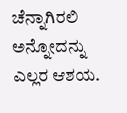ಚೆನ್ನಾಗಿರಲಿ ಅನ್ನೋದನ್ನು ಎಲ್ಲರ ಆಶಯ.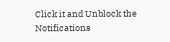Click it and Unblock the Notifications